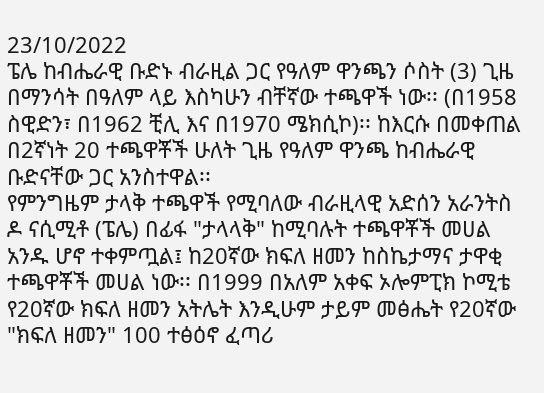23/10/2022
ፔሌ ከብሔራዊ ቡድኑ ብራዚል ጋር የዓለም ዋንጫን ሶስት (3) ጊዜ በማንሳት በዓለም ላይ እስካሁን ብቸኛው ተጫዋች ነው፡፡ (በ1958 ስዊድን፣ በ1962 ቺሊ እና በ1970 ሜክሲኮ)፡፡ ከእርሱ በመቀጠል በ2ኛነት 20 ተጫዋቾች ሁለት ጊዜ የዓለም ዋንጫ ከብሔራዊ ቡድናቸው ጋር አንስተዋል፡፡
የምንግዜም ታላቅ ተጫዋች የሚባለው ብራዚላዊ አድሰን አራንትስ ዶ ናሲሚቶ (ፔሌ) በፊፋ "ታላላቅ" ከሚባሉት ተጫዋቾች መሀል አንዱ ሆኖ ተቀምጧል፤ ከ20ኛው ክፍለ ዘመን ከስኬታማና ታዋቂ ተጫዋቾች መሀል ነው፡፡ በ1999 በአለም አቀፍ ኦሎምፒክ ኮሚቴ የ20ኛው ክፍለ ዘመን አትሌት እንዲሁም ታይም መፅሔት የ20ኛው "ክፍለ ዘመን" 100 ተፅዕኖ ፈጣሪ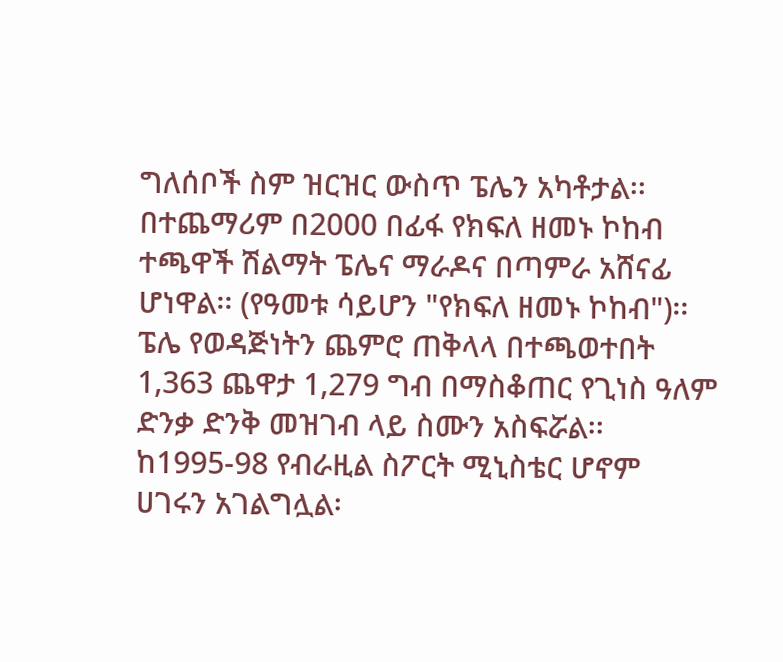ግለሰቦች ስም ዝርዝር ውስጥ ፔሌን አካቶታል፡፡
በተጨማሪም በ2000 በፊፋ የክፍለ ዘመኑ ኮከብ ተጫዋች ሽልማት ፔሌና ማራዶና በጣምራ አሸናፊ ሆነዋል፡፡ (የዓመቱ ሳይሆን "የክፍለ ዘመኑ ኮከብ")፡፡
ፔሌ የወዳጅነትን ጨምሮ ጠቅላላ በተጫወተበት 1,363 ጨዋታ 1,279 ግብ በማስቆጠር የጊነስ ዓለም ድንቃ ድንቅ መዝገብ ላይ ስሙን አስፍሯል፡፡
ከ1995-98 የብራዚል ስፖርት ሚኒስቴር ሆኖም ሀገሩን አገልግሏል፡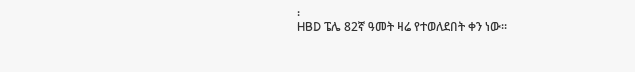፡
HBD ፔሌ 82ኛ ዓመት ዛሬ የተወለደበት ቀን ነው፡፡